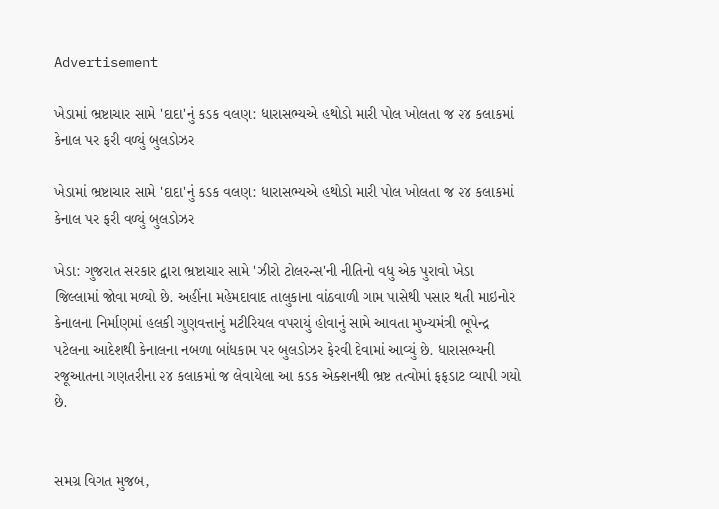Advertisement

ખેડામાં ભ્રષ્ટાચાર સામે 'દાદા'નું કડક વલણ: ધારાસભ્યએ હથોડો મારી પોલ ખોલતા જ ૨૪ કલાકમાં કેનાલ પર ફરી વળ્યું બુલડોઝર

ખેડામાં ભ્રષ્ટાચાર સામે 'દાદા'નું કડક વલણ: ધારાસભ્યએ હથોડો મારી પોલ ખોલતા જ ૨૪ કલાકમાં કેનાલ પર ફરી વળ્યું બુલડોઝર

ખેડા: ગુજરાત સરકાર દ્વારા ભ્રષ્ટાચાર સામે 'ઝીરો ટોલરન્સ'ની નીતિનો વધુ એક પુરાવો ખેડા જિલ્લામાં જોવા મળ્યો છે. અહીંના મહેમદાવાદ તાલુકાના વાંઠવાળી ગામ પાસેથી પસાર થતી માઇનોર કેનાલના નિર્માણમાં હલકી ગુણવત્તાનું મટીરિયલ વપરાયું હોવાનું સામે આવતા મુખ્યમંત્રી ભૂપેન્દ્ર પટેલના આદેશથી કેનાલના નબળા બાંધકામ પર બુલડોઝર ફેરવી દેવામાં આવ્યું છે. ધારાસભ્યની રજૂઆતના ગણતરીના ૨૪ કલાકમાં જ લેવાયેલા આ કડક એક્શનથી ભ્રષ્ટ તત્વોમાં ફફડાટ વ્યાપી ગયો છે.


સમગ્ર વિગત મુજબ,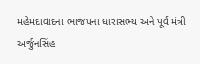મહેમદાવાદના ભાજપના ધારાસભ્ય અને પૂર્વ મંત્રી અર્જુનસિંહ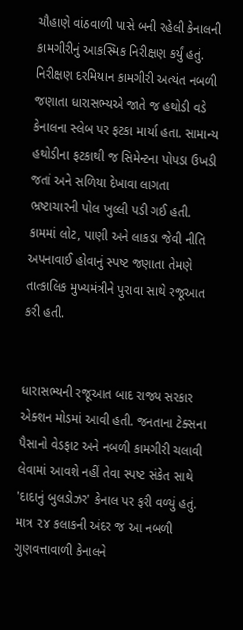ચૌહાણે વાંઠવાળી પાસે બની રહેલી કેનાલની કામગીરીનું આકસ્મિક નિરીક્ષણ કર્યું હતું. નિરીક્ષણ દરમિયાન કામગીરી અત્યંત નબળી જણાતા ધારાસભ્યએ જાતે જ હથોડી વડે કેનાલના સ્લેબ પર ફટકા માર્યા હતા. સામાન્ય હથોડીના ફટકાથી જ સિમેન્ટના પોપડા ઉખડી જતાં અને સળિયા દેખાવા લાગતા ભ્રષ્ટાચારની પોલ ખુલ્લી પડી ગઈ હતી. કામમાં લોટ, પાણી અને લાકડા જેવી નીતિ અપનાવાઈ હોવાનું સ્પષ્ટ જણાતા તેમણે તાત્કાલિક મુખ્યમંત્રીને પુરાવા સાથે રજૂઆત કરી હતી.


ધારાસભ્યની રજૂઆત બાદ રાજ્ય સરકાર એક્શન મોડમાં આવી હતી. જનતાના ટેક્સના પૈસાનો વેડફાટ અને નબળી કામગીરી ચલાવી લેવામાં આવશે નહીં તેવા સ્પષ્ટ સંકેત સાથે 'દાદાનું બુલડોઝર' કેનાલ પર ફરી વળ્યું હતું. માત્ર ૨૪ કલાકની અંદર જ આ નબળી ગુણવત્તાવાળી કેનાલને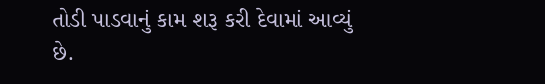તોડી પાડવાનું કામ શરૂ કરી દેવામાં આવ્યું છે.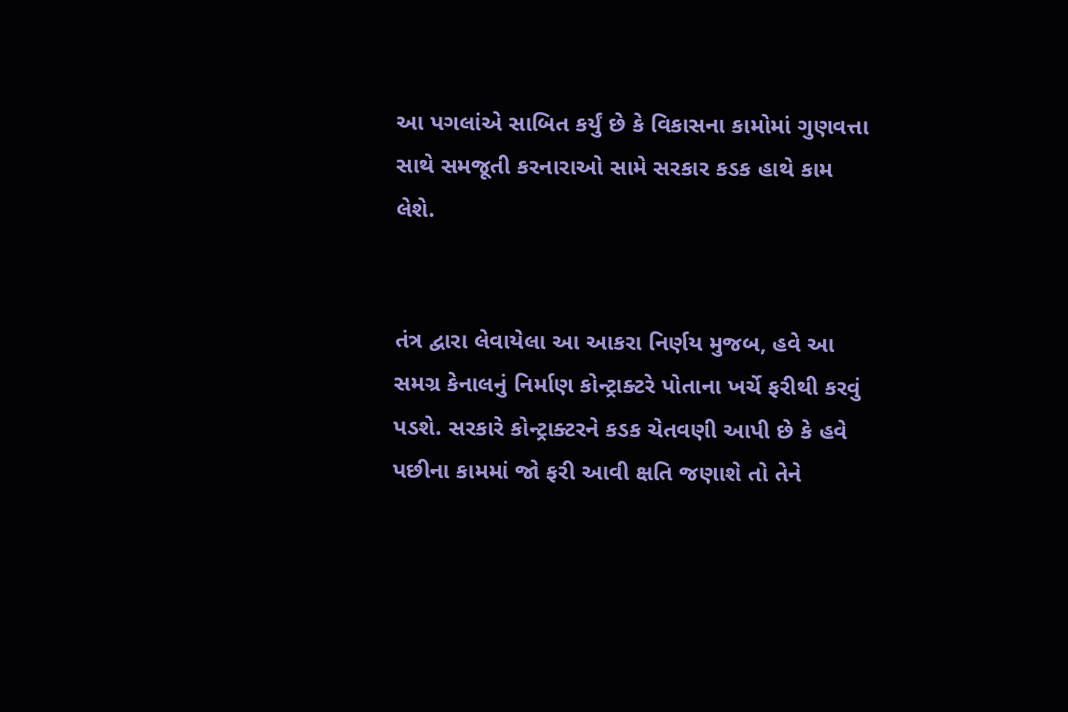આ પગલાંએ સાબિત કર્યું છે કે વિકાસના કામોમાં ગુણવત્તા સાથે સમજૂતી કરનારાઓ સામે સરકાર કડક હાથે કામ લેશે.


તંત્ર દ્વારા લેવાયેલા આ આકરા નિર્ણય મુજબ, હવે આ સમગ્ર કેનાલનું નિર્માણ કોન્ટ્રાક્ટરે પોતાના ખર્ચે ફરીથી કરવું પડશે. સરકારે કોન્ટ્રાક્ટરને કડક ચેતવણી આપી છે કે હવે પછીના કામમાં જો ફરી આવી ક્ષતિ જણાશે તો તેને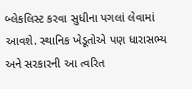બ્લેકલિસ્ટ કરવા સુધીના પગલાં લેવામાં આવશે. સ્થાનિક ખેડૂતોએ પણ ધારાસભ્ય અને સરકારની આ ત્વરિત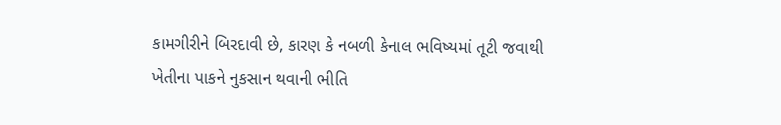કામગીરીને બિરદાવી છે, કારણ કે નબળી કેનાલ ભવિષ્યમાં તૂટી જવાથી ખેતીના પાકને નુકસાન થવાની ભીતિ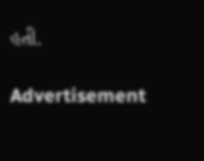હતી.

Advertisement